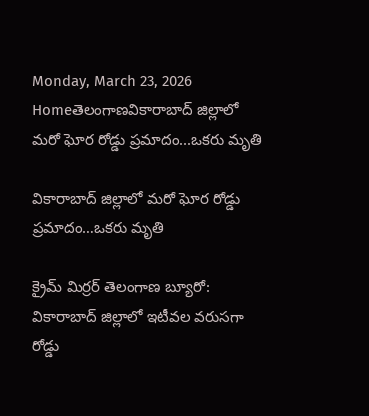Monday, March 23, 2026
Homeతెలంగాణవికారాబాద్ జిల్లాలో మరో ఘోర రోడ్డు ప్రమాదం...ఒకరు మృతి

వికారాబాద్ జిల్లాలో మరో ఘోర రోడ్డు ప్రమాదం…ఒకరు మృతి

క్రైమ్ మిర్రర్ తెలంగాణ బ్యూరో: వికారాబాద్ జిల్లాలో ఇటీవల వరుసగా రోడ్డు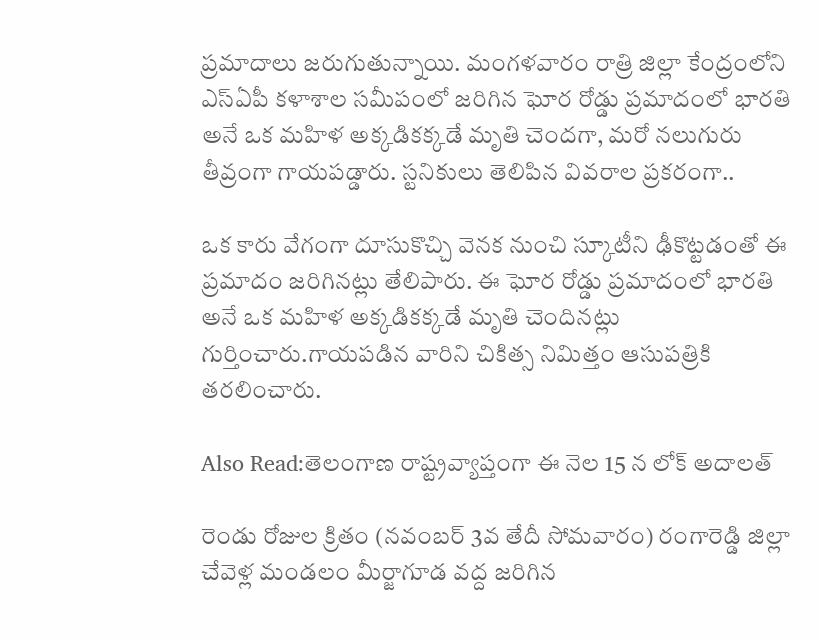ప్రమాదాలు జరుగుతున్నాయి. మంగళవారం రాత్రి జిల్లా కేంద్రంలోని ఎస్ఏపీ కళాశాల సమీపంలో జరిగిన ఘోర రోడ్డు ప్రమాదంలో భారతి అనే ఒక మహిళ అక్కడికక్కడే మృతి చెందగా, మరో నలుగురు తీవ్రంగా గాయపడ్డారు. స్టనికులు తెలిపిన వివరాల ప్రకరంగా..

ఒక కారు వేగంగా దూసుకొచ్చి వెనక నుంచి స్కూటీని ఢీకొట్టడంతో ఈ ప్రమాదం జరిగినట్లు తేలిపారు. ఈ ఘోర రోడ్డు ప్రమాదంలో భారతి అనే ఒక మహిళ అక్కడికక్కడే మృతి చెందినట్లు గుర్తించారు.గాయపడిన వారిని చికిత్స నిమిత్తం ఆసుపత్రికి తరలించారు.

Also Read:తెలంగాణ రాష్ట్రవ్యాప్తంగా ఈ నెల 15 న లోక్ అదాలత్

రెండు రోజుల క్రితం (నవంబర్ 3వ తేదీ సోమవారం) రంగారెడ్డి జిల్లా చేవెళ్ల మండలం మీర్జాగూడ వద్ద జరిగిన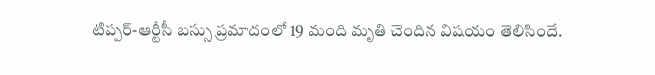టిప్పర్-ఆర్టీసీ బస్సు ప్రమాదంలో 19 మంది మృతి చెందిన విషయం తెలిసిందే.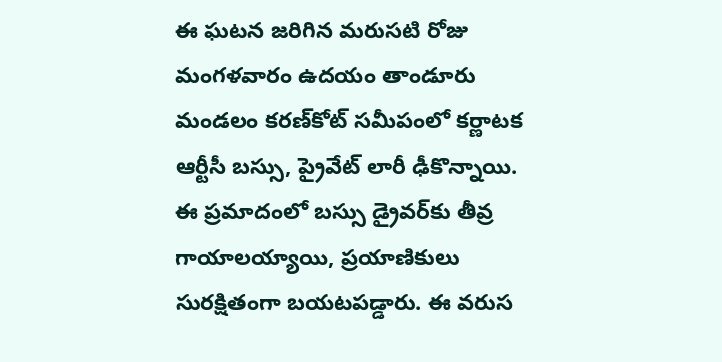ఈ ఘటన జరిగిన మరుసటి రోజు మంగళవారం ఉదయం తాండూరు మండలం కరణ్‌కోట్ సమీపంలో కర్ణాటక ఆర్టీసీ బస్సు, ప్రైవేట్ లారీ ఢీకొన్నాయి. ఈ ప్రమాదంలో బస్సు డ్రైవర్‌కు తీవ్ర గాయాలయ్యాయి, ప్రయాణికులు సురక్షితంగా బయటపడ్డారు. ఈ వరుస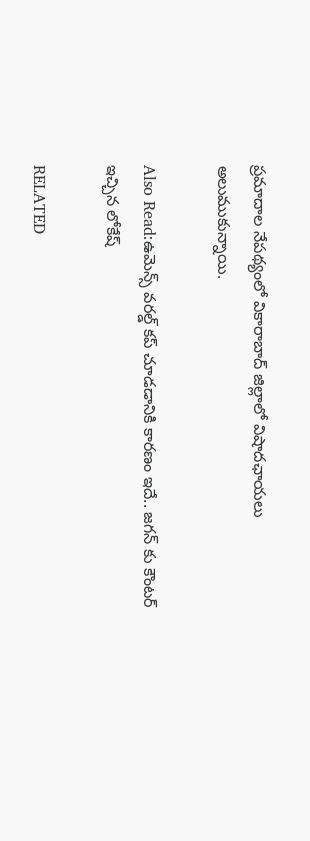ప్రమాదాల నేపథ్యంలో వికారాబాద్ జిల్లాలో విషాదఛాయలు అలుముకున్నాయి.

Also Read:ఉమెన్స్ వరల్డ్ కప్ చూడడానికి కారణం ఇదే.. జగన్ కు కౌంటర్ ఇచ్చిన లోకేష్

RELATED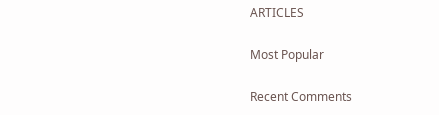ARTICLES

Most Popular

Recent Comments